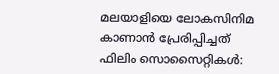മലയാളിയെ ലോകസിനിമ കാണാന്‍ പ്രേരിപ്പിച്ചത് ഫിലിം സൊസൈറ്റികള്‍: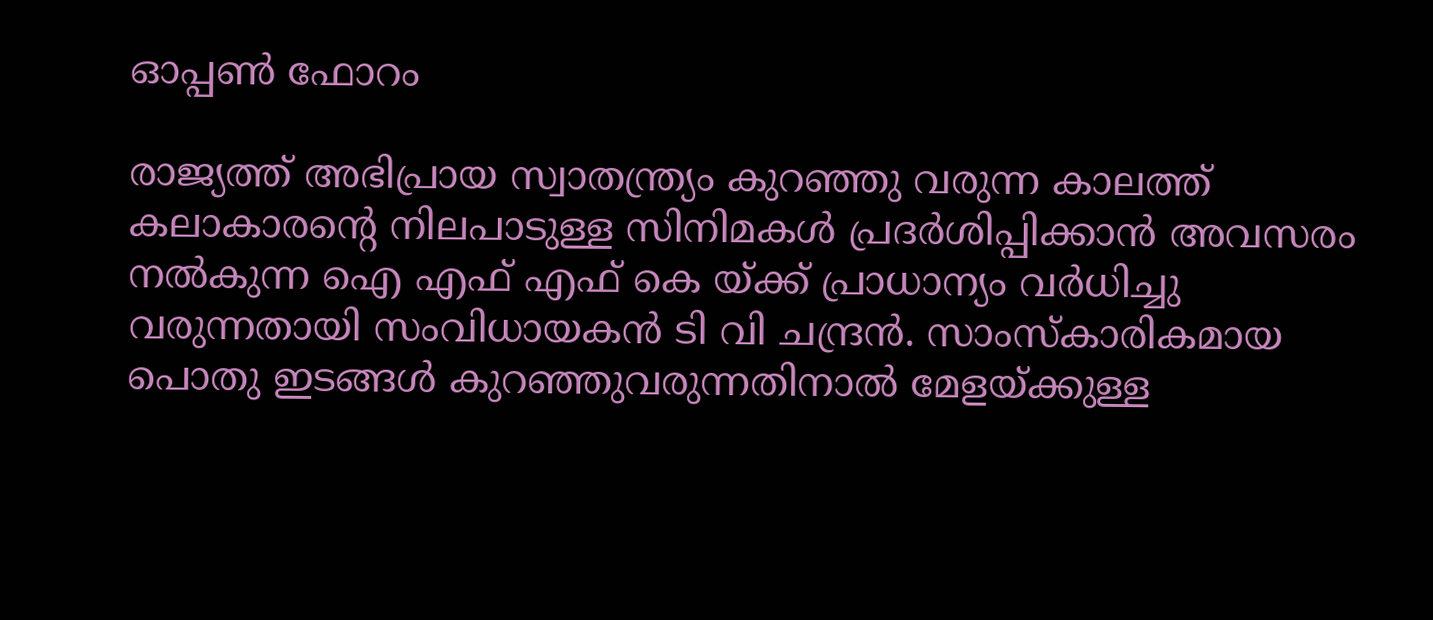ഓപ്പണ്‍ ഫോറം

രാജ്യത്ത് അഭിപ്രായ സ്വാതന്ത്ര്യം കുറഞ്ഞു വരുന്ന കാലത്ത് കലാകാരന്റെ നിലപാടുള്ള സിനിമകള്‍ പ്രദര്‍ശിപ്പിക്കാന്‍ അവസരം നല്‍കുന്ന ഐ എഫ് എഫ് കെ യ്ക്ക് പ്രാധാന്യം വര്‍ധിച്ചു വരുന്നതായി സംവിധായകന്‍ ടി വി ചന്ദ്രന്‍. സാംസ്‌കാരികമായ പൊതു ഇടങ്ങള്‍ കുറഞ്ഞുവരുന്നതിനാല്‍ മേളയ്ക്കുള്ള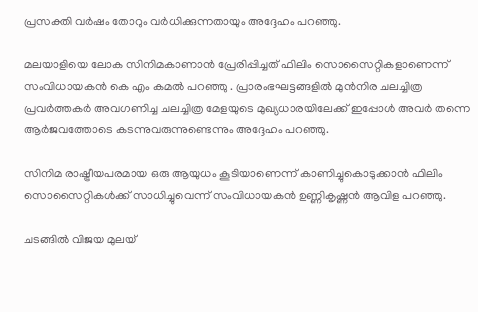പ്രസക്തി വര്‍ഷം തോറും വര്‍ധിക്കുന്നതായും അദ്ദേഹം പറഞ്ഞു.

മലയാളിയെ ലോക സിനിമകാണാന്‍ പ്രേരിപ്പിച്ചത് ഫിലിം സൊസൈറ്റികളാണെന്ന് സംവിധായകന്‍ കെ എം കമല്‍ പറഞ്ഞു . പ്രാരംഭഘട്ടങ്ങളില്‍ മുന്‍നിര ചലച്ചിത്ര പ്രവര്‍ത്തകര്‍ അവഗണിച്ച ചലച്ചിത്ര മേളയുടെ മുഖ്യധാരയിലേക്ക് ഇപ്പോള്‍ അവര്‍ തന്നെ ആര്‍ജവത്തോടെ കടന്നുവരുന്നുണ്ടെന്നും അദ്ദേഹം പറഞ്ഞു.

സിനിമ രാഷ്ട്രീയപരമായ ഒരു ആയുധം കൂടിയാണെന്ന് കാണിച്ചുകൊടുക്കാന്‍ ഫിലിം സൊസൈറ്റികള്‍ക്ക് സാധിച്ചുവെന്ന് സംവിധായകന്‍ ഉണ്ണികൃഷ്ണന്‍ ആവിള പറഞ്ഞു.

ചടങ്ങില്‍ വിജയ മുലയ്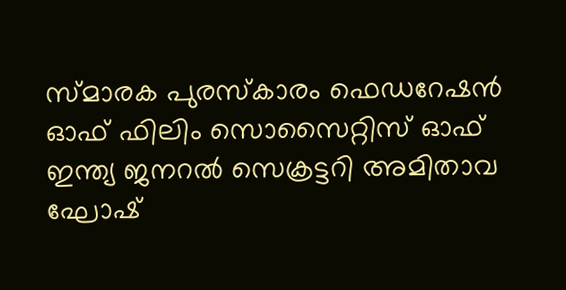സ്മാരക പുരസ്‌കാരം ഫെഡറേഷന്‍ ഓഫ് ഫിലിം സൊസൈറ്റിസ് ഓഫ് ഇന്ത്യ ജനറല്‍ സെക്രട്ടറി അമിതാവ ഘോഷ്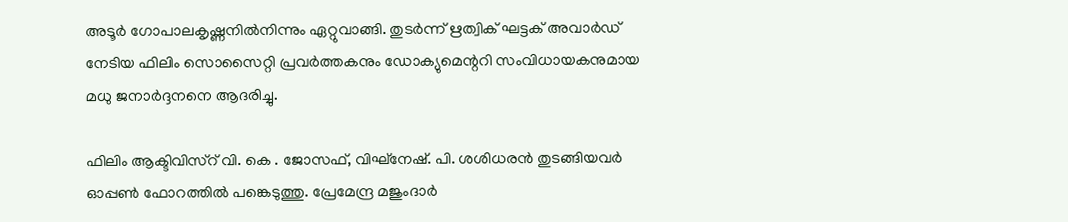അടൂര്‍ ഗോപാലകൃഷ്ണനില്‍നിന്നും ഏറ്റുവാങ്ങി. തുടര്‍ന്ന് ഋത്വിക് ഘട്ടക് അവാര്‍ഡ് നേടിയ ഫിലിം സൊസൈറ്റി പ്രവര്‍ത്തകനും ഡോക്യുമെന്ററി സംവിധായകനുമായ മധു ജനാര്‍ദ്ദനനെ ആദരിച്ചു.

ഫിലിം ആക്ടിവിസ്‌റ് വി. കെ . ജോസഫ്, വിഘ്നേഷ്. പി. ശശിധരന്‍ തുടങ്ങിയവര്‍ ഓപ്പണ്‍ ഫോറത്തില്‍ പങ്കെടുത്തു. പ്രേമേന്ദ്ര മജുംദാര്‍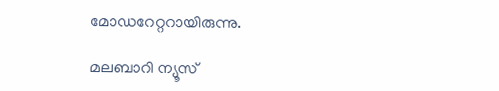മോഡറേറ്ററായിരുന്നു.

മലബാറി ന്യൂസ്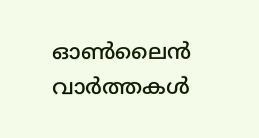ഓണ്‍ലൈന്‍ വാര്‍ത്തകള്‍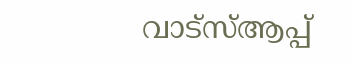വാട്‌സ്ആപ്പ്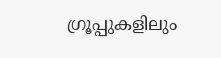ഗ്രൂപ്പുകളിലും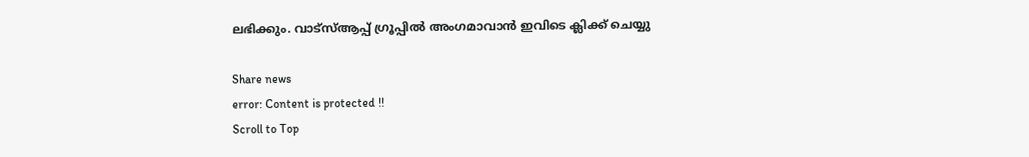ലഭിക്കും. വാട്‌സ്ആപ്പ് ഗ്രൂപ്പില്‍ അംഗമാവാന്‍ ഇവിടെ ക്ലിക്ക് ചെയ്യു

Share news
error: Content is protected !!
Scroll to Top